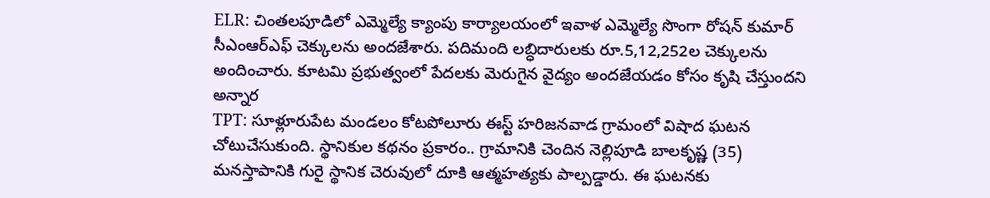ELR: చింతలపూడిలో ఎమ్మెల్యే క్యాంపు కార్యాలయంలో ఇవాళ ఎమ్మెల్యే సొంగా రోషన్ కుమార్ సీఎంఆర్ఎఫ్ చెక్కులను అందజేశారు. పదిమంది లబ్ధిదారులకు రూ.5,12,252ల చెక్కులను అందించారు. కూటమి ప్రభుత్వంలో పేదలకు మెరుగైన వైద్యం అందజేయడం కోసం కృషి చేస్తుందని అన్నార
TPT: సూళ్లూరుపేట మండలం కోటపోలూరు ఈస్ట్ హరిజనవాడ గ్రామంలో విషాద ఘటన చోటుచేసుకుంది. స్థానికుల కథనం ప్రకారం.. గ్రామానికి చెందిన నెల్లిపూడి బాలకృష్ణ (35) మనస్తాపానికి గురై స్థానిక చెరువులో దూకి ఆత్మహత్యకు పాల్పడ్డారు. ఈ ఘటనకు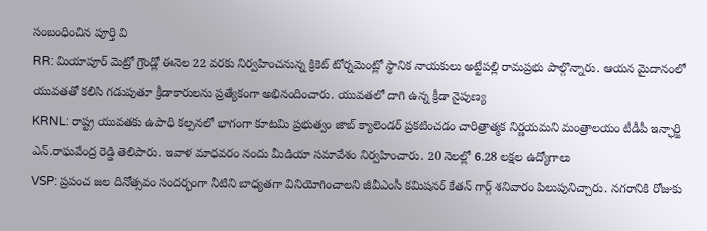సంబంధించిన పూర్తి వి
RR: మియాపూర్ మెట్రో గ్రౌండ్లో ఈనెల 22 వరకు నిర్వహించనున్న క్రికెట్ టోర్నమెంట్లో స్థానిక నాయకులు అట్టేపల్లి రామప్రభు పాల్గొన్నారు. ఆయన మైదానంలో యువతతో కలిసి గడుపుతూ క్రీడాకారులను ప్రత్యేకంగా అభినందించారు. యువతలో దాగి ఉన్న క్రీడా నైపుణ్య
KRNL: రాష్ట్ర యువతకు ఉపాధి కల్పనలో భాగంగా కూటమి ప్రభుత్వం జాబ్ క్యాలెండర్ ప్రకటించడం చారిత్రాత్మక నిర్ణయమని మంత్రాలయం టీడీపీ ఇన్ఛార్జి ఎన్.రాఘవేంద్ర రెడ్డి తెలిపారు. ఇవాళ మాధవరం నందు మీడియా సమావేశం నిర్వహించారు. 20 నెలల్లో 6.28 లక్షల ఉద్యోగాలు
VSP: ప్రపంచ జల దినోత్సవం సందర్భంగా నీటిని బాధ్యతగా వినియోగించాలని జీవీఎంసీ కమిషనర్ కేతన్ గార్గ్ శనివారం పిలుపునిచ్చారు. నగరానికి రోజుకు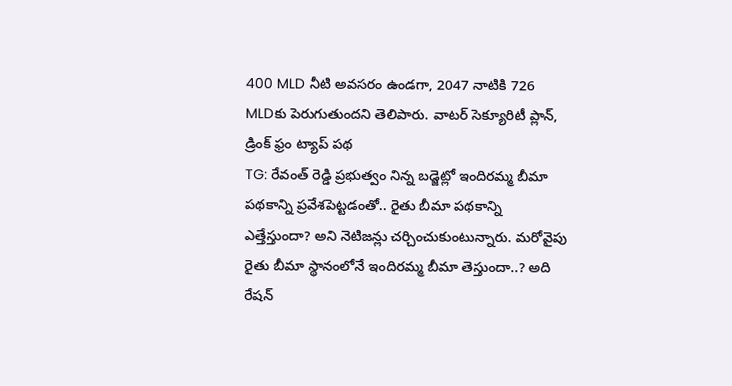400 MLD నీటి అవసరం ఉండగా, 2047 నాటికి 726 MLDకు పెరుగుతుందని తెలిపారు. వాటర్ సెక్యూరిటీ ప్లాన్, డ్రింక్ ఫ్రం ట్యాప్ పథ
TG: రేవంత్ రెడ్డి ప్రభుత్వం నిన్న బడ్జెట్లో ఇందిరమ్మ బీమా పథకాన్ని ప్రవేశపెట్టడంతో.. రైతు బీమా పథకాన్ని ఎత్తేస్తుందా? అని నెటిజన్లు చర్చించుకుంటున్నారు. మరోవైపు రైతు బీమా స్థానంలోనే ఇందిరమ్మ బీమా తెస్తుందా..? అది రేషన్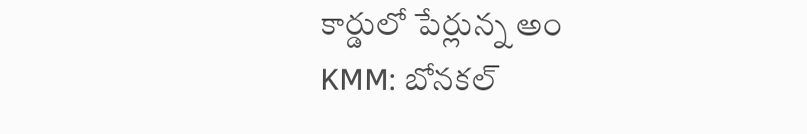కార్డులో పేర్లున్న అం
KMM: బోనకల్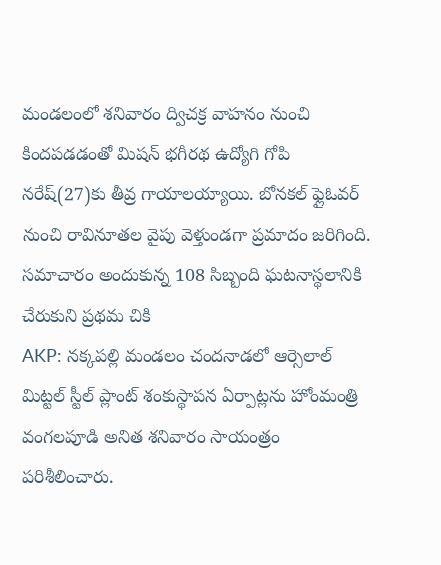మండలంలో శనివారం ద్విచక్ర వాహనం నుంచి కిందపడడంతో మిషన్ భగీరథ ఉద్యోగి గోపి నరేష్(27)కు తీవ్ర గాయాలయ్యాయి. బోనకల్ ఫ్లైఓవర్ నుంచి రావినూతల వైపు వెళ్తుండగా ప్రమాదం జరిగింది. సమాచారం అందుకున్న 108 సిబ్బంది ఘటనాస్థలానికి చేరుకుని ప్రథమ చికి
AKP: నక్కపల్లి మండలం చందనాడలో ఆర్సెలాల్ మిట్టల్ స్టీల్ ప్లాంట్ శంకుస్థాపన ఏర్పాట్లను హోంమంత్రి వంగలపూడి అనిత శనివారం సాయంత్రం పరిశీలించారు.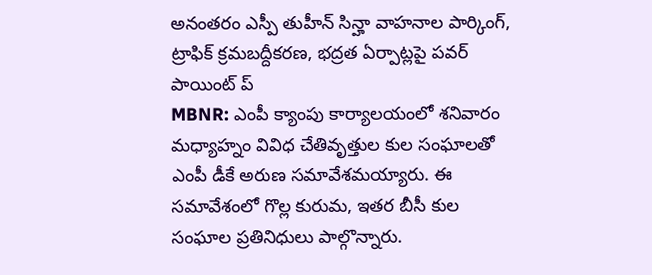అనంతరం ఎస్పీ తుహీన్ సిన్హా వాహనాల పార్కింగ్, ట్రాఫిక్ క్రమబద్దీకరణ, భద్రత ఏర్పాట్లపై పవర్ పాయింట్ ప్
MBNR: ఎంపీ క్యాంపు కార్యాలయంలో శనివారం మధ్యాహ్నం వివిధ చేతివృత్తుల కుల సంఘాలతో ఎంపీ డీకే అరుణ సమావేశమయ్యారు. ఈ సమావేశంలో గొల్ల కురుమ, ఇతర బీసీ కుల సంఘాల ప్రతినిధులు పాల్గొన్నారు.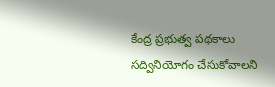కేంద్ర ప్రభుత్వ పథకాలు సద్వినియోగం చేసుకోవాలని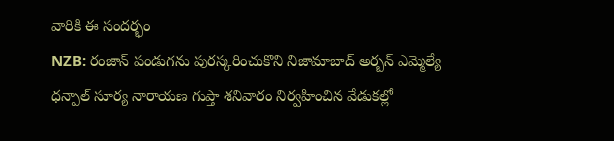వారికి ఈ సందర్భం
NZB: రంజాన్ పండుగను పురస్కరించుకొని నిజామాబాద్ అర్బన్ ఎమ్మెల్యే ధన్పాల్ సూర్య నారాయణ గుప్తా శనివారం నిర్వహించిన వేడుకల్లో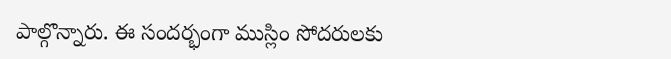పాల్గొన్నారు. ఈ సందర్భంగా ముస్లిం సోదరులకు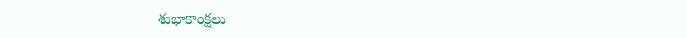శుభాకాంక్షలు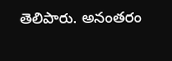తెలిపారు. అనంతరం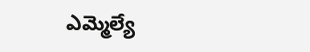ఎమ్మెల్యే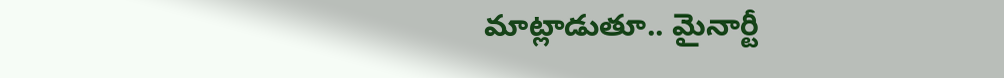మాట్లాడుతూ.. మైనార్టీ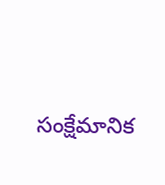సంక్షేమానిక